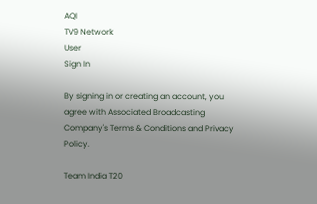AQI
TV9 Network
User
Sign In

By signing in or creating an account, you agree with Associated Broadcasting Company's Terms & Conditions and Privacy Policy.

Team India T20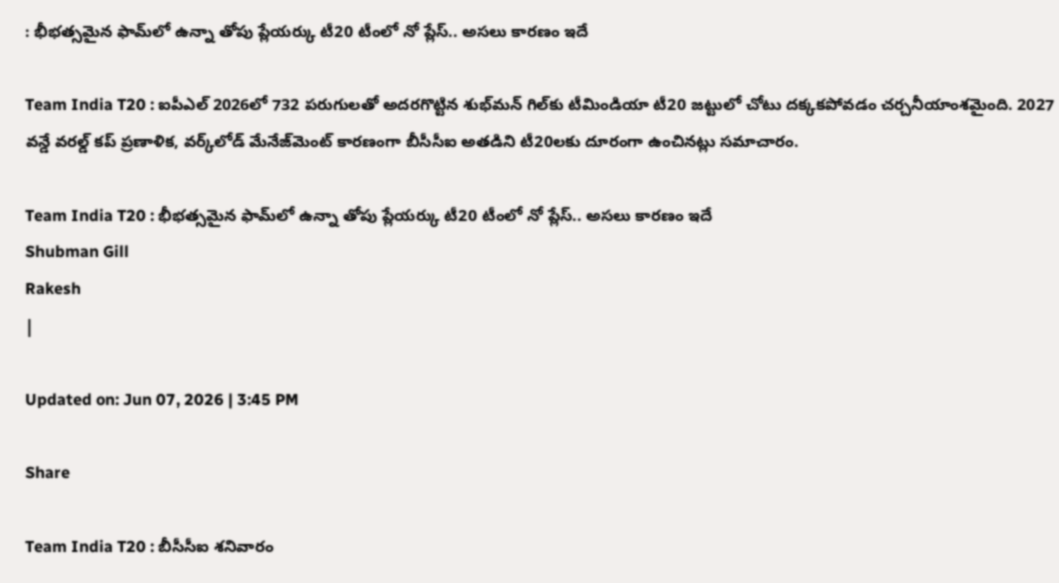: భీభత్సమైన ఫామ్‌లో ఉన్నా తోపు ప్లేయర్కు టీ20 టీంలో నో ప్లేస్.. అసలు కారణం ఇదే

Team India T20 : ఐపీఎల్ 2026లో 732 పరుగులతో అదరగొట్టిన శుభ్‌మన్ గిల్‌కు టీమిండియా టీ20 జట్టులో చోటు దక్కకపోవడం చర్చనీయాంశమైంది. 2027 వన్డే వరల్డ్ కప్ ప్రణాళిక, వర్క్‌లోడ్ మేనేజ్‌మెంట్ కారణంగా బీసీసీఐ అతడిని టీ20లకు దూరంగా ఉంచినట్లు సమాచారం.

Team India T20 : భీభత్సమైన ఫామ్‌లో ఉన్నా తోపు ప్లేయర్కు టీ20 టీంలో నో ప్లేస్.. అసలు కారణం ఇదే
Shubman Gill
Rakesh
|

Updated on: Jun 07, 2026 | 3:45 PM

Share

Team India T20 : బీసీసీఐ శనివారం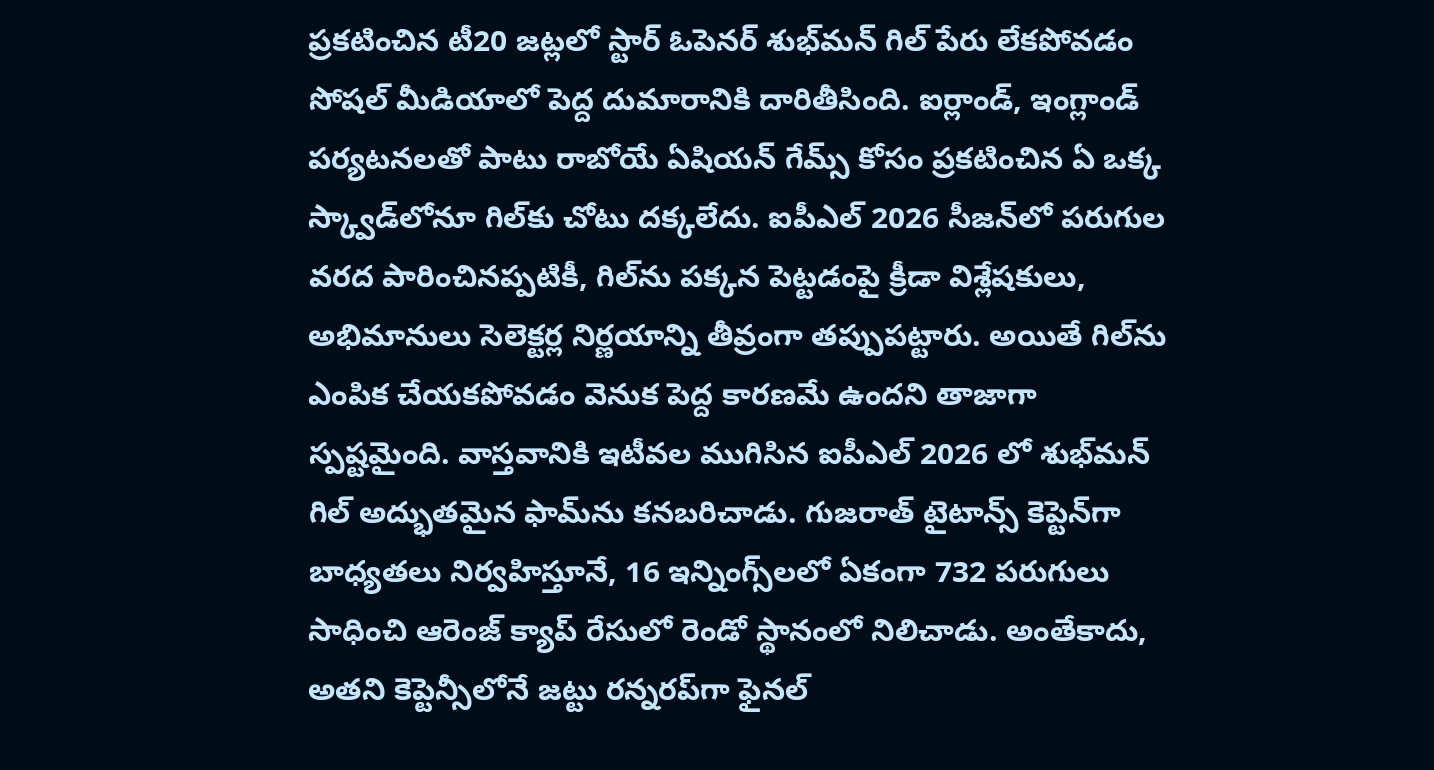ప్రకటించిన టీ20 జట్లలో స్టార్ ఓపెనర్ శుభ్‌మన్ గిల్ పేరు లేకపోవడం సోషల్ మీడియాలో పెద్ద దుమారానికి దారితీసింది. ఐర్లాండ్, ఇంగ్లాండ్ పర్యటనలతో పాటు రాబోయే ఏషియన్ గేమ్స్ కోసం ప్రకటించిన ఏ ఒక్క స్క్వాడ్‌లోనూ గిల్‌కు చోటు దక్కలేదు. ఐపీఎల్ 2026 సీజన్‌లో పరుగుల వరద పారించినప్పటికీ, గిల్‌ను పక్కన పెట్టడంపై క్రీడా విశ్లేషకులు, అభిమానులు సెలెక్టర్ల నిర్ణయాన్ని తీవ్రంగా తప్పుపట్టారు. అయితే గిల్‌ను ఎంపిక చేయకపోవడం వెనుక పెద్ద కారణమే ఉందని తాజాగా స్పష్టమైంది. వాస్తవానికి ఇటీవల ముగిసిన ఐపీఎల్ 2026 లో శుభ్‌మన్ గిల్ అద్భుతమైన ఫామ్‌ను కనబరిచాడు. గుజరాత్ టైటాన్స్ కెప్టెన్‌గా బాధ్యతలు నిర్వహిస్తూనే, 16 ఇన్నింగ్స్‌లలో ఏకంగా 732 పరుగులు సాధించి ఆరెంజ్ క్యాప్ రేసులో రెండో స్థానంలో నిలిచాడు. అంతేకాదు, అతని కెప్టెన్సీలోనే జట్టు రన్నరప్‌గా ఫైనల్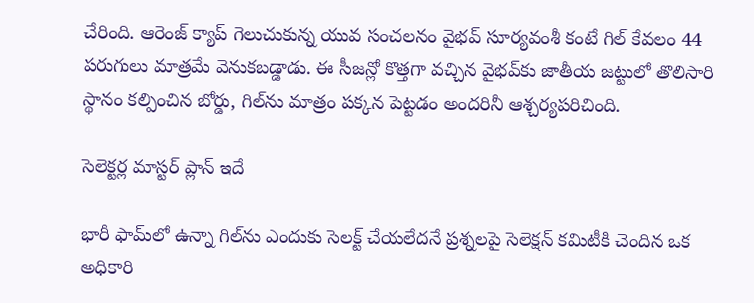చేరింది. ఆరెంజ్ క్యాప్ గెలుచుకున్న యువ సంచలనం వైభవ్ సూర్యవంశీ కంటే గిల్ కేవలం 44 పరుగులు మాత్రమే వెనుకబడ్డాడు. ఈ సీజన్లో కొత్తగా వచ్చిన వైభవ్‌కు జాతీయ జట్టులో తొలిసారి స్థానం కల్పించిన బోర్డు, గిల్‌ను మాత్రం పక్కన పెట్టడం అందరినీ ఆశ్చర్యపరిచింది.

సెలెక్టర్ల మాస్టర్ ప్లాన్ ఇదే

భారీ ఫామ్‌లో ఉన్నా గిల్‌ను ఎందుకు సెలక్ట్ చేయలేదనే ప్రశ్నలపై సెలెక్షన్ కమిటీకి చెందిన ఒక అధికారి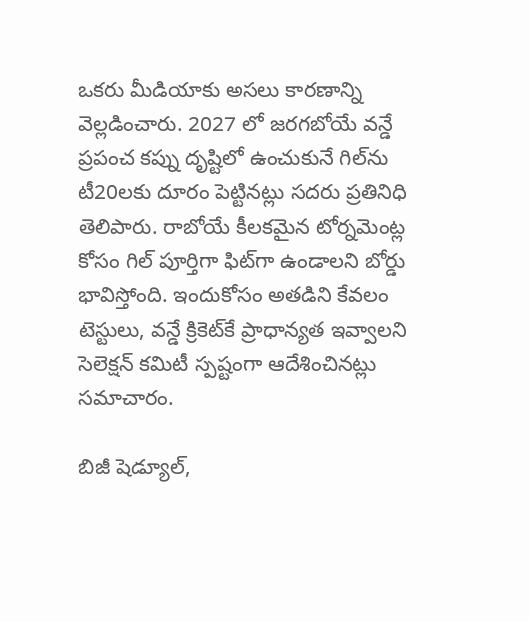ఒకరు మీడియాకు అసలు కారణాన్ని వెల్లడించారు. 2027 లో జరగబోయే వన్డే ప్రపంచ కప్ను దృష్టిలో ఉంచుకునే గిల్‌ను టీ20లకు దూరం పెట్టినట్లు సదరు ప్రతినిధి తెలిపారు. రాబోయే కీలకమైన టోర్నమెంట్ల కోసం గిల్ పూర్తిగా ఫిట్‌గా ఉండాలని బోర్డు భావిస్తోంది. ఇందుకోసం అతడిని కేవలం టెస్టులు, వన్డే క్రికెట్‌కే ప్రాధాన్యత ఇవ్వాలని సెలెక్షన్ కమిటీ స్పష్టంగా ఆదేశించినట్లు సమాచారం.

బిజీ షెడ్యూల్,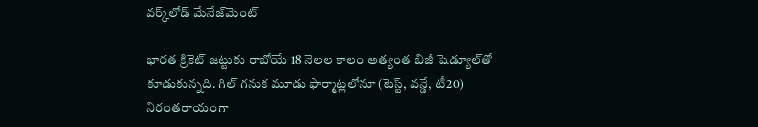వర్క్‌లోడ్ మేనేజ్‌మెంట్

భారత క్రికెట్ జట్టుకు రాబోయే 18 నెలల కాలం అత్యంత బిజీ షెడ్యూల్‌తో కూడుకున్నది. గిల్ గనుక మూడు ఫార్మాట్లలోనూ (టెస్ట్, వన్డే, టీ20) నిరంతరాయంగా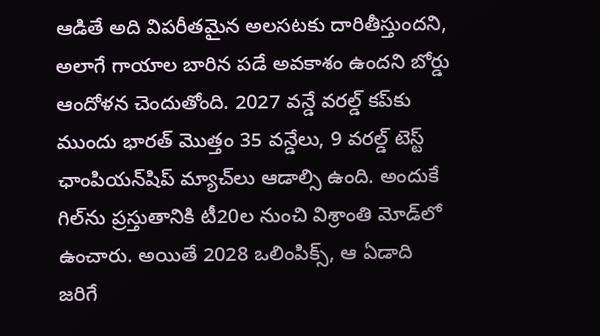ఆడితే అది విపరీతమైన అలసటకు దారితీస్తుందని, అలాగే గాయాల బారిన పడే అవకాశం ఉందని బోర్డు ఆందోళన చెందుతోంది. 2027 వన్డే వరల్డ్ కప్‌కు ముందు భారత్ మొత్తం 35 వన్డేలు, 9 వరల్డ్ టెస్ట్ ఛాంపియన్‌షిప్ మ్యాచ్‌లు ఆడాల్సి ఉంది. అందుకే గిల్‌ను ప్రస్తుతానికి టీ20ల నుంచి విశ్రాంతి మోడ్‌లో ఉంచారు. అయితే 2028 ఒలింపిక్స్, ఆ ఏడాది జరిగే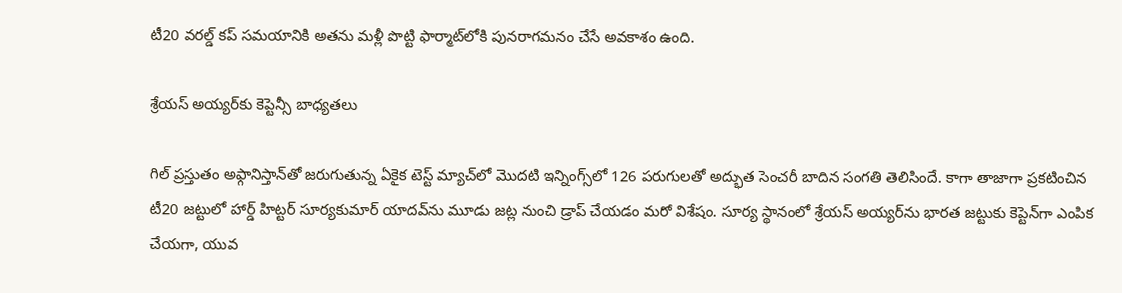టీ20 వరల్డ్ కప్ సమయానికి అతను మళ్లీ పొట్టి ఫార్మాట్‌లోకి పునరాగమనం చేసే అవకాశం ఉంది.

శ్రేయస్ అయ్యర్‌కు కెప్టెన్సీ బాధ్యతలు

గిల్ ప్రస్తుతం అఫ్గానిస్తాన్‌తో జరుగుతున్న ఏకైక టెస్ట్ మ్యాచ్‌లో మొదటి ఇన్నింగ్స్‌లో 126 పరుగులతో అద్భుత సెంచరీ బాదిన సంగతి తెలిసిందే. కాగా తాజాగా ప్రకటించిన టీ20 జట్టులో హార్డ్ హిట్టర్ సూర్యకుమార్ యాదవ్‌ను మూడు జట్ల నుంచి డ్రాప్ చేయడం మరో విశేషం. సూర్య స్థానంలో శ్రేయస్ అయ్యర్‌ను భారత జట్టుకు కెప్టెన్‌గా ఎంపిక చేయగా, యువ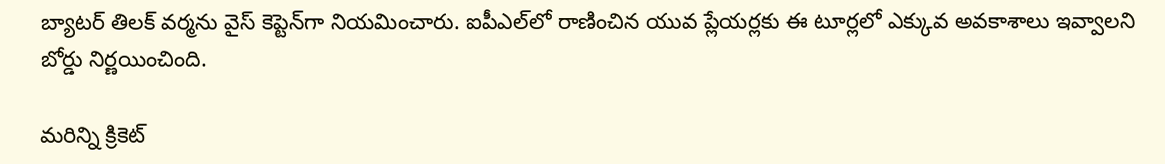బ్యాటర్ తిలక్ వర్మను వైస్ కెప్టెన్‌గా నియమించారు. ఐపీఎల్‌లో రాణించిన యువ ప్లేయర్లకు ఈ టూర్లలో ఎక్కువ అవకాశాలు ఇవ్వాలని బోర్డు నిర్ణయించింది.

మరిన్ని క్రికెట్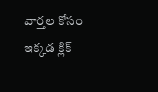వార్తల కోసం ఇక్కడ క్లిక్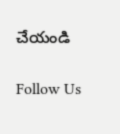చేయండి

Follow Us